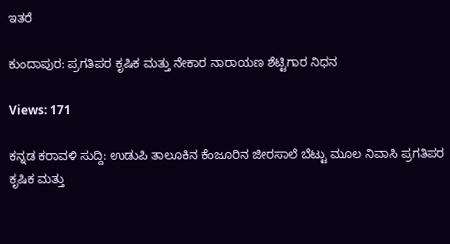ಇತರೆ

ಕುಂದಾಪುರ: ಪ್ರಗತಿಪರ ಕೃಷಿಕ ಮತ್ತು ನೇಕಾರ ನಾರಾಯಣ ಶೆಟ್ಟಿಗಾರ ನಿಧನ

Views: 171

ಕನ್ನಡ ಕರಾವಳಿ ಸುದ್ದಿ: ಉಡುಪಿ ತಾಲೂಕಿನ ಕೆಂಜೂರಿನ ಜೀರಸಾಲೆ ಬೆಟ್ಟು ಮೂಲ ನಿವಾಸಿ ಪ್ರಗತಿಪರ ಕೃಷಿಕ ಮತ್ತು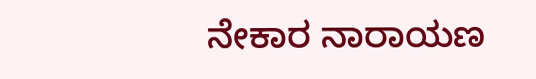ನೇಕಾರ ನಾರಾಯಣ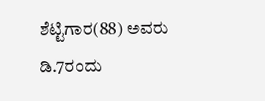ಶೆಟ್ಟಿಗಾರ(88) ಅವರು ಡಿ.7ರಂದು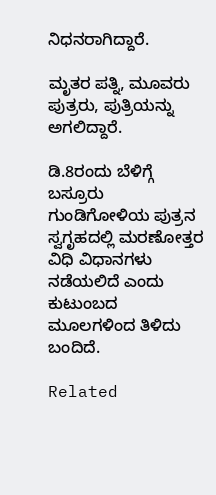ನಿಧನರಾಗಿದ್ದಾರೆ.

ಮೃತರ ಪತ್ನಿ, ಮೂವರು ಪುತ್ರರು, ಪುತ್ರಿಯನ್ನು ಅಗಲಿದ್ದಾರೆ.

ಡಿ.8ರಂದು ಬೆಳಿಗ್ಗೆ ಬಸ್ರೂರು ಗುಂಡಿಗೋಳಿಯ ಪುತ್ರನ ಸ್ವಗೃಹದಲ್ಲಿ ಮರಣೋತ್ತರ ವಿಧಿ ವಿಧಾನಗಳು ನಡೆಯಲಿದೆ ಎಂದು ಕುಟುಂಬದ ಮೂಲಗಳಿಂದ ತಿಳಿದು ಬಂದಿದೆ.

Related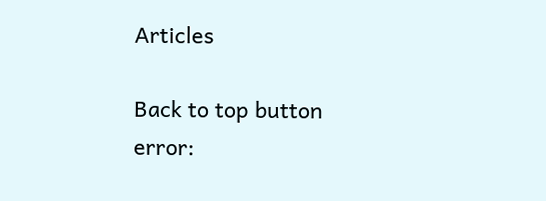Articles

Back to top button
error: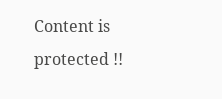Content is protected !!